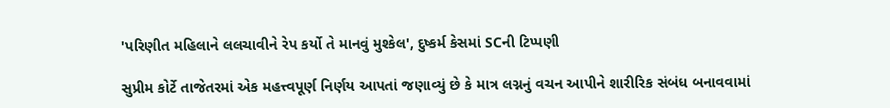'પરિણીત મહિલાને લલચાવીને રેપ કર્યો તે માનવું મુશ્કેલ', દુષ્કર્મ કેસમાં SCની ટિપ્પણી

સુપ્રીમ કોર્ટે તાજેતરમાં એક મહત્ત્વપૂર્ણ નિર્ણય આપતાં જણાવ્યું છે કે માત્ર લગ્નનું વચન આપીને શારીરિક સંબંધ બનાવવામાં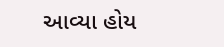આવ્યા હોય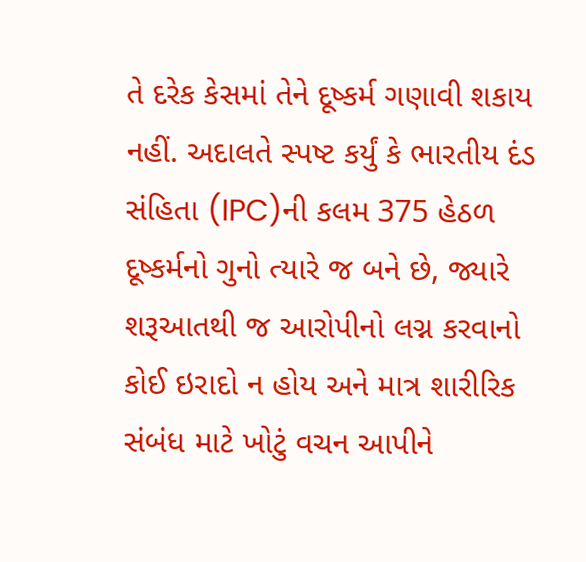તે દરેક કેસમાં તેને દૂષ્કર્મ ગણાવી શકાય નહીં. અદાલતે સ્પષ્ટ કર્યું કે ભારતીય દંડ સંહિતા (IPC)ની કલમ 375 હેઠળ દૂષ્કર્મનો ગુનો ત્યારે જ બને છે, જ્યારે શરૂઆતથી જ આરોપીનો લગ્ન કરવાનો કોઈ ઇરાદો ન હોય અને માત્ર શારીરિક સંબંધ માટે ખોટું વચન આપીને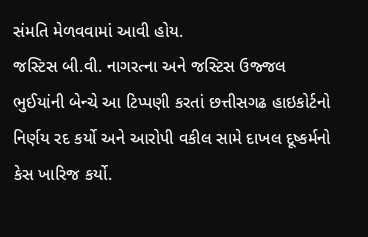સંમતિ મેળવવામાં આવી હોય.
જસ્ટિસ બી.વી. નાગરત્ના અને જસ્ટિસ ઉજ્જલ ભુઈયાંની બેન્ચે આ ટિપ્પણી કરતાં છત્તીસગઢ હાઇકોર્ટનો નિર્ણય રદ કર્યો અને આરોપી વકીલ સામે દાખલ દૂષ્કર્મનો કેસ ખારિજ કર્યો.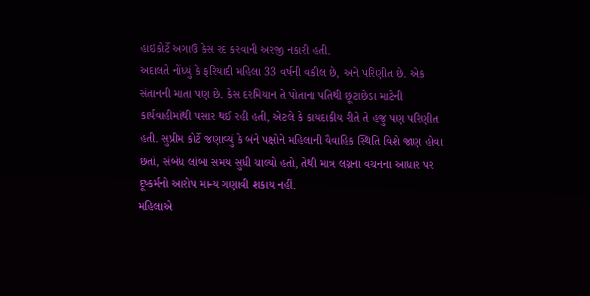હાઇકોર્ટે અગાઉ કેસ રદ કરવાની અરજી નકારી હતી.
અદાલતે નોંધ્યું કે ફરિયાદી મહિલા 33 વર્ષની વકીલ છે, અને પરિણીત છે. એક સંતાનની માતા પણ છે. કેસ દરમિયાન તે પોતાના પતિથી છૂટાછેડા માટેની કાર્યવાહીમાંથી પસાર થઈ રહી હતી, એટલે કે કાયદાકીય રીતે તે હજુ પણ પરિણીત હતી. સુપ્રીમ કોર્ટે જણાવ્યું કે બંને પક્ષોને મહિલાની વૈવાહિક સ્થિતિ વિશે જાણ હોવા છતાં, સંબંધ લાંબા સમય સુધી ચાલ્યો હતો, તેથી માત્ર લગ્નના વચનના આધાર પર દૂષ્કર્મનો આરોપ માન્ય ગણાવી શકાય નહીં.
મહિલાએ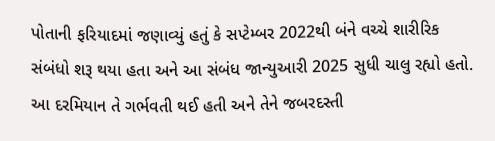પોતાની ફરિયાદમાં જણાવ્યું હતું કે સપ્ટેમ્બર 2022થી બંને વચ્ચે શારીરિક સંબંધો શરૂ થયા હતા અને આ સંબંધ જાન્યુઆરી 2025 સુધી ચાલુ રહ્યો હતો. આ દરમિયાન તે ગર્ભવતી થઈ હતી અને તેને જબરદસ્તી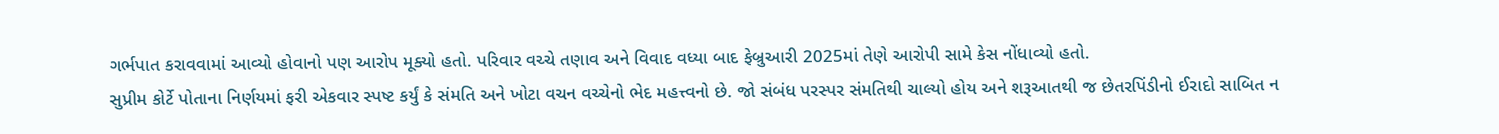ગર્ભપાત કરાવવામાં આવ્યો હોવાનો પણ આરોપ મૂક્યો હતો. પરિવાર વચ્ચે તણાવ અને વિવાદ વધ્યા બાદ ફેબ્રુઆરી 2025માં તેણે આરોપી સામે કેસ નોંધાવ્યો હતો.
સુપ્રીમ કોર્ટે પોતાના નિર્ણયમાં ફરી એકવાર સ્પષ્ટ કર્યું કે સંમતિ અને ખોટા વચન વચ્ચેનો ભેદ મહત્ત્વનો છે. જો સંબંધ પરસ્પર સંમતિથી ચાલ્યો હોય અને શરૂઆતથી જ છેતરપિંડીનો ઈરાદો સાબિત ન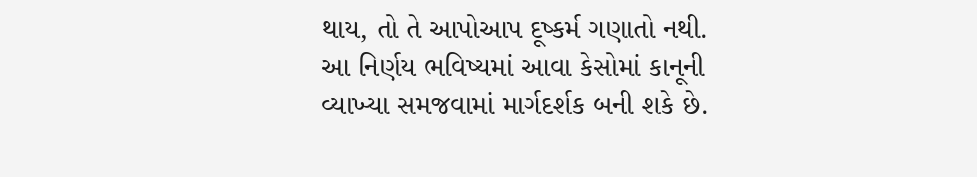થાય, તો તે આપોઆપ દૂષ્કર્મ ગણાતો નથી. આ નિર્ણય ભવિષ્યમાં આવા કેસોમાં કાનૂની વ્યાખ્યા સમજવામાં માર્ગદર્શક બની શકે છે.